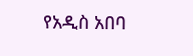የአዲስ አበባ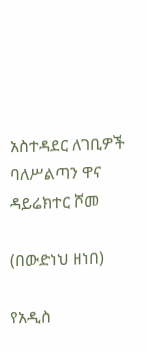አስተዳደር ለገቢዎች ባለሥልጣን ዋና ዳይሬክተር ሾመ

(በውድነህ ዘነበ)

የአዲስ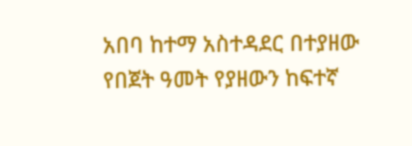አበባ ከተማ አስተዳደር በተያዘው የበጀት ዓመት የያዘውን ከፍተኛ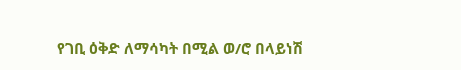የገቢ ዕቅድ ለማሳካት በሚል ወ/ሮ በላይነሽ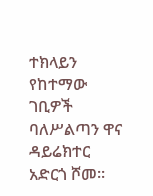ተክላይን የከተማው ገቢዎች ባለሥልጣን ዋና ዳይሬክተር አድርጎ ሾመ፡፡